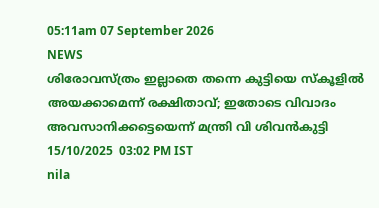05:11am 07 September 2026
NEWS
ശിരോവസ്ത്രം ഇല്ലാതെ തന്നെ കുട്ടിയെ സ്‌കൂളിൽ അയക്കാമെന്ന് രക്ഷിതാവ്; ഇതോടെ വിവാദം അവസാനിക്കട്ടെയെന്ന് മന്ത്രി വി ശിവൻകുട്ടി
15/10/2025  03:02 PM IST
nila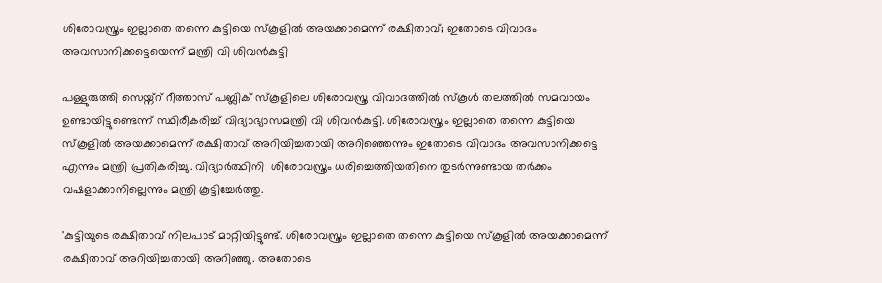ശിരോവസ്ത്രം ഇല്ലാതെ തന്നെ കുട്ടിയെ സ്‌കൂളിൽ അയക്കാമെന്ന് രക്ഷിതാവ്; ഇതോടെ വിവാദം അവസാനിക്കട്ടെയെന്ന് മന്ത്രി വി ശിവൻകുട്ടി

പള്ളുരുത്തി സെയ്ന്റ് റീത്താസ് പബ്ലിക് സ്‌കൂളിലെ ശിരോവസ്ത്ര വിവാദത്തിൽ സ്‌കൂൾ തലത്തിൽ സമവായം ഉണ്ടായിട്ടുണ്ടെന്ന് സ്ഥിരീകരിച്ച് വിദ്യാഭ്യാസമന്ത്രി വി ശിവൻകുട്ടി. ശിരോവസ്ത്രം ഇല്ലാതെ തന്നെ കുട്ടിയെ സ്‌കൂളിൽ അയക്കാമെന്ന് രക്ഷിതാവ് അറിയിച്ചതായി അറിഞ്ഞെന്നും ഇതോടെ വിവാദം അവസാനിക്കട്ടെ എന്നും മന്ത്രി പ്രതികരിച്ചു. വിദ്യാർത്ഥിനി  ശിരോവസ്ത്രം ധരിച്ചെത്തിയതിനെ തുടർന്നുണ്ടായ തർക്കം വഷളാക്കാനില്ലെന്നും മന്ത്രി കൂട്ടിച്ചേർത്തു.

'കുട്ടിയുടെ രക്ഷിതാവ് നിലപാട് മാറ്റിയിട്ടുണ്ട്. ശിരോവസ്ത്രം ഇല്ലാതെ തന്നെ കുട്ടിയെ സ്‌കൂളിൽ അയക്കാമെന്ന് രക്ഷിതാവ് അറിയിച്ചതായി അറിഞ്ഞു. അതോടെ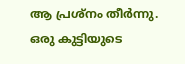ആ പ്രശ്‌നം തീർന്നു. ഒരു കുട്ടിയുടെ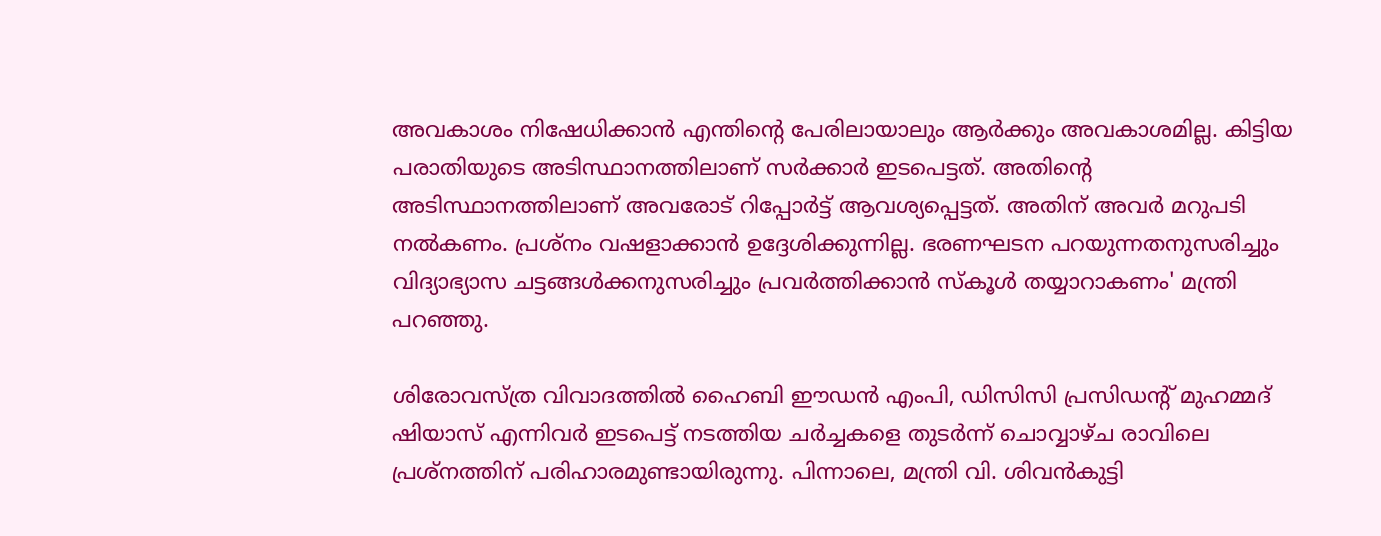അവകാശം നിഷേധിക്കാൻ എന്തിന്റെ പേരിലായാലും ആർക്കും അവകാശമില്ല. കിട്ടിയ പരാതിയുടെ അടിസ്ഥാനത്തിലാണ് സർക്കാർ ഇടപെട്ടത്. അതിന്റെ അടിസ്ഥാനത്തിലാണ് അവരോട് റിപ്പോർട്ട് ആവശ്യപ്പെട്ടത്. അതിന് അവർ മറുപടി നൽകണം. പ്രശ്‌നം വഷളാക്കാൻ ഉദ്ദേശിക്കുന്നില്ല. ഭരണഘടന പറയുന്നതനുസരിച്ചും വിദ്യാഭ്യാസ ചട്ടങ്ങൾക്കനുസരിച്ചും പ്രവർത്തിക്കാൻ സ്‌കൂൾ തയ്യാറാകണം' മന്ത്രി പറഞ്ഞു.

ശിരോവസ്ത്ര വിവാദത്തിൽ ഹൈബി ഈഡൻ എംപി, ഡിസിസി പ്രസിഡന്റ് മുഹമ്മദ് ഷിയാസ് എന്നിവർ ഇടപെട്ട് നടത്തിയ ചർച്ചകളെ തുടർന്ന് ചൊവ്വാഴ്ച രാവിലെ പ്രശ്‌നത്തിന് പരിഹാരമുണ്ടായിരുന്നു. പിന്നാലെ, മന്ത്രി വി. ശിവൻകുട്ടി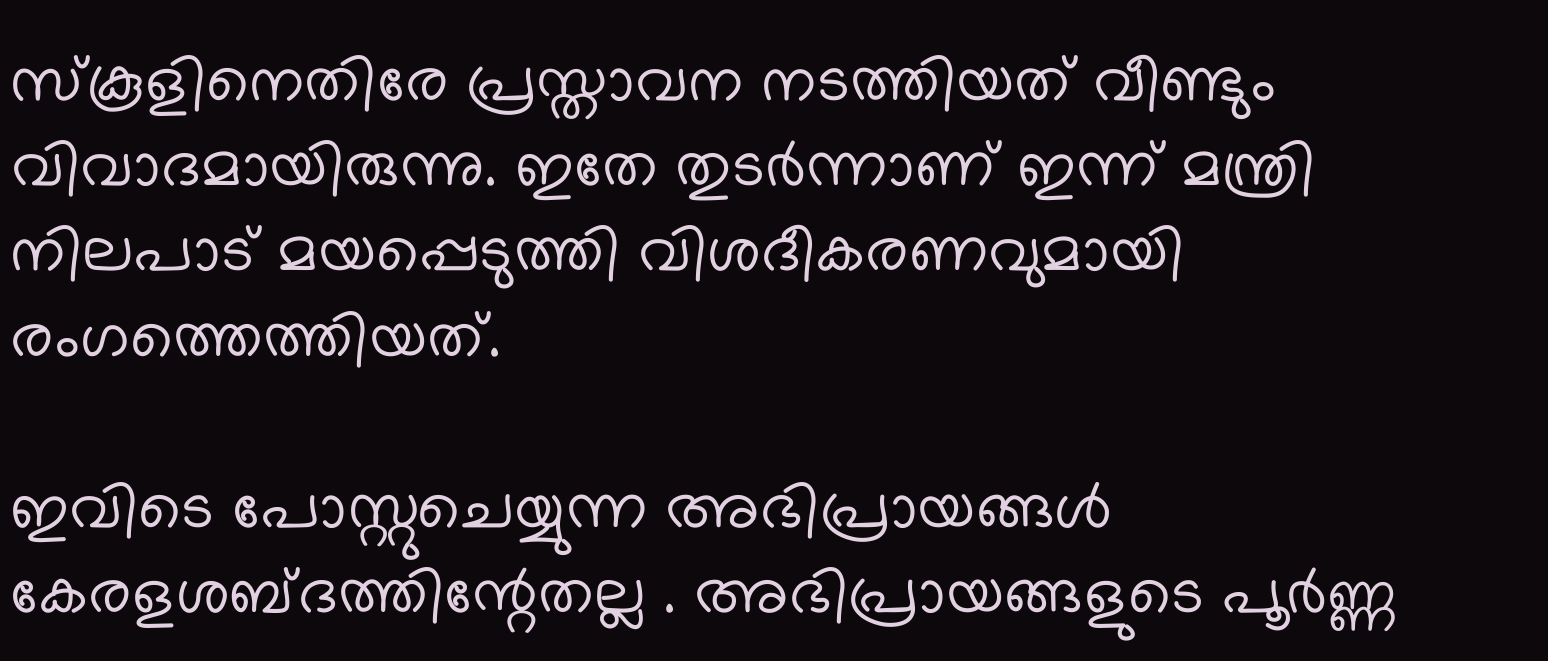സ്‌കൂളിനെതിരേ പ്രസ്താവന നടത്തിയത് വീണ്ടും വിവാദമായിരുന്നു. ഇതേ തുടർന്നാണ് ഇന്ന് മന്ത്രി നിലപാട് മയപ്പെടുത്തി വിശദീകരണവുമായി രംഗത്തെത്തിയത്.

ഇവിടെ പോസ്റ്റുചെയ്യുന്ന അഭിപ്രായങ്ങള്‍ കേരളശബ്‌ദത്തിന്റേതല്ല . അഭിപ്രായങ്ങളുടെ പൂര്‍ണ്ണ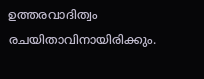ഉത്തരവാദിത്വം രചയിതാവിനായിരിക്കും.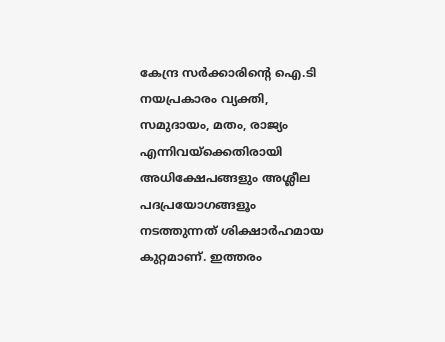കേന്ദ്ര സർക്കാരിന്റെ ഐ.ടി നയപ്രകാരം വ്യക്തി, സമുദായം, മതം, രാജ്യം എന്നിവയ്ക്കെതിരായി അധിക്ഷേപങ്ങളും അശ്ലീല പദപ്രയോഗങ്ങളൂം നടത്തുന്നത് ശിക്ഷാര്‍ഹമായ കുറ്റമാണ്. ഇത്തരം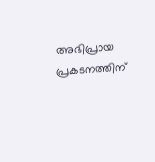അഭിപ്രായ പ്രകടനത്തിന്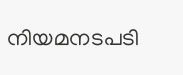നിയമനടപടി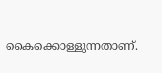കൈക്കൊള്ളുന്നതാണ്.